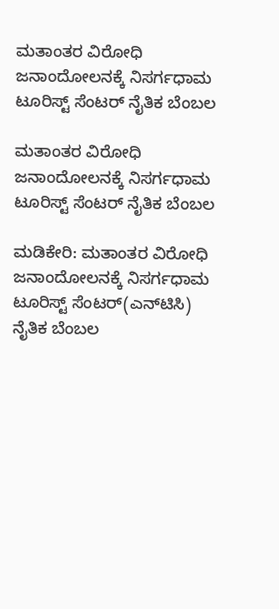ಮತಾಂತರ ವಿರೋಧಿ ಜನಾಂದೋಲನಕ್ಕೆ ನಿಸರ್ಗಧಾಮ ಟೂರಿಸ್ಟ್ ಸೆಂಟರ್ ನೈತಿಕ ಬೆಂಬಲ

ಮತಾಂತರ ವಿರೋಧಿ ಜನಾಂದೋಲನಕ್ಕೆ ನಿಸರ್ಗಧಾಮ ಟೂರಿಸ್ಟ್ ಸೆಂಟರ್ ನೈತಿಕ ಬೆಂಬಲ

ಮಡಿಕೇರಿ: ಮತಾಂತರ ವಿರೋಧಿ ಜನಾಂದೋಲನಕ್ಕೆ ನಿಸರ್ಗಧಾಮ ಟೂರಿಸ್ಟ್ ಸೆಂಟರ್(ಎನ್‌ಟಿಸಿ) ನೈತಿಕ ಬೆಂಬಲ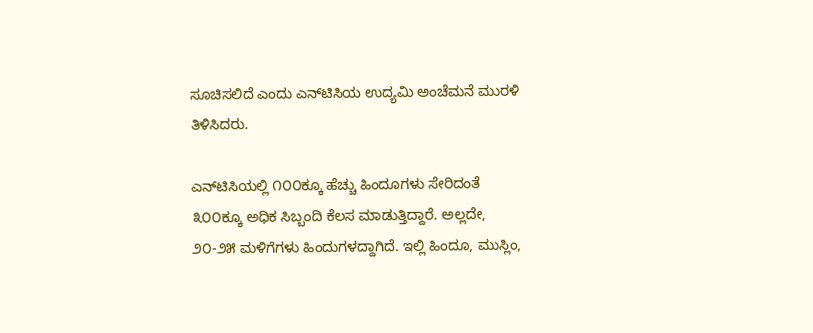ಸೂಚಿಸಲಿದೆ ಎಂದು ಎನ್‌ಟಿಸಿಯ ಉದ್ಯಮಿ ಅಂಚೆಮನೆ ಮುರಳಿ ತಿಳಿಸಿದರು.

ಎನ್‌ಟಿಸಿಯಲ್ಲಿ ೧೦೦ಕ್ಕೂ ಹೆಚ್ಚು ಹಿಂದೂಗಳು ಸೇರಿದಂತೆ ೩೦೦ಕ್ಕೂ ಅಧಿಕ ಸಿಬ್ಬಂದಿ ಕೆಲಸ ಮಾಡುತ್ತಿದ್ದಾರೆ. ಅಲ್ಲದೇ, ೨೦-೨೫ ಮಳಿಗೆಗಳು ಹಿಂದುಗಳದ್ದಾಗಿದೆ. ಇಲ್ಲಿ ಹಿಂದೂ, ಮುಸ್ಲಿಂ,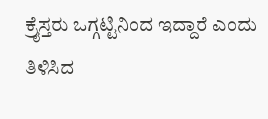ಕ್ರೈಸ್ತರು ಒಗ್ಗಟ್ಟಿನಿಂದ ಇದ್ದಾರೆ ಎಂದು ತಿಳಿಸಿದ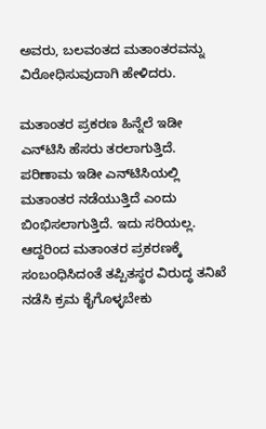ಅವರು, ಬಲವಂತದ ಮತಾಂತರವನ್ನು ವಿರೋಧಿಸುವುದಾಗಿ ಹೇಳಿದರು.

ಮತಾಂತರ ಪ್ರಕರಣ ಹಿನ್ನೆಲೆ ಇಡೀ ಎನ್‌ಟಿಸಿ ಹೆಸರು ತರಲಾಗುತ್ತಿದೆ. ಪರಿಣಾಮ ಇಡೀ ಎನ್‌ಟಿಸಿಯಲ್ಲಿ ಮತಾಂತರ ನಡೆಯುತ್ತಿದೆ ಎಂದು ಬಿಂಭಿಸಲಾಗುತ್ತಿದೆ. ಇದು ಸರಿಯಲ್ಲ. ಆದ್ದರಿಂದ ಮತಾಂತರ ಪ್ರಕರಣಕ್ಕೆ ಸಂಬಂಧಿಸಿದಂತೆ ತಪ್ಪಿತಸ್ಥರ ವಿರುದ್ಧ ತನಿಖೆ ನಡೆಸಿ ಕ್ರಮ ಕೈಗೊಳ್ಳಬೇಕು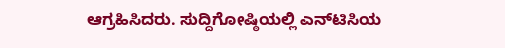ಆಗ್ರಹಿಸಿದರು. ಸುದ್ದಿಗೋಷ್ಠಿಯಲ್ಲಿ ಎನ್‌ಟಿಸಿಯ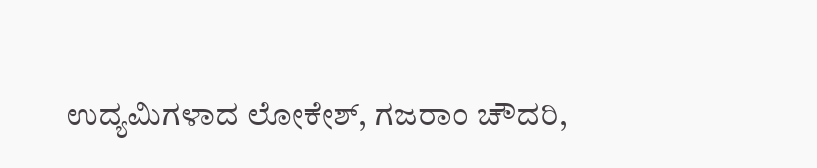ಉದ್ಯಮಿಗಳಾದ ಲೋಕೇಶ್, ಗಜರಾಂ ಚೌದರಿ,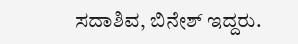ಸದಾಶಿವ, ಬಿನೇಶ್ ಇದ್ದರು.